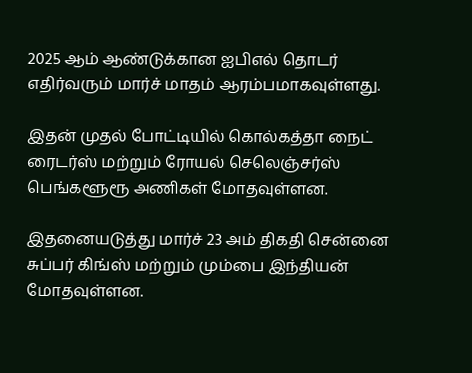2025 ஆம் ஆண்டுக்கான ஐபிஎல் தொடர் எதிர்வரும் மார்ச் மாதம் ஆரம்பமாகவுள்ளது.

இதன் முதல் போட்டியில் கொல்கத்தா நைட் ரைடர்ஸ் மற்றும் ரோயல் செலெஞ்சர்ஸ் பெங்களூரூ அணிகள் மோதவுள்ளன.

இதனையடுத்து மார்ச் 23 அம் திகதி சென்னை சுப்பர் கிங்ஸ் மற்றும் மும்பை இந்தியன் மோதவுள்ளன.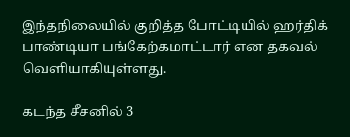இந்தநிலையில் குறித்த போட்டியில் ஹர்திக் பாண்டியா பங்கேற்கமாட்டார் என தகவல் வெளியாகியுள்ளது.

கடந்த சீசனில் 3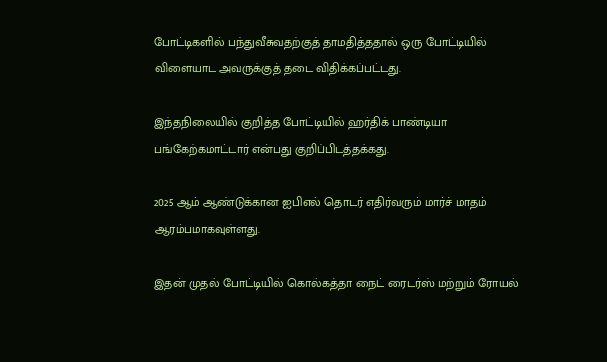போட்டிகளில் பந்துவீசுவதற்குத் தாமதித்ததால் ஒரு போட்டியில் விளையாட அவருக்குத் தடை விதிக்கப்பட்டது.

இந்தநிலையில் குறித்த போட்டியில் ஹர்திக் பாண்டியா பங்கேற்கமாட்டார் என்பது குறிப்பிடத்தக்கது.

2025 ஆம் ஆண்டுக்கான ஐபிஎல் தொடர் எதிர்வரும் மார்ச் மாதம் ஆரம்பமாகவுள்ளது.

இதன் முதல் போட்டியில் கொல்கத்தா நைட் ரைடர்ஸ் மற்றும் ரோயல்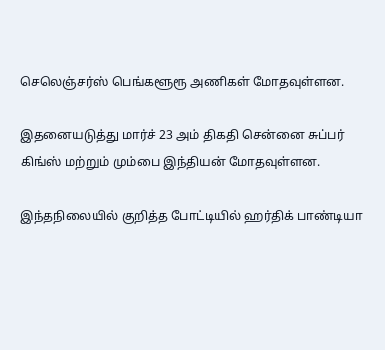செலெஞ்சர்ஸ் பெங்களூரூ அணிகள் மோதவுள்ளன.

இதனையடுத்து மார்ச் 23 அம் திகதி சென்னை சுப்பர் கிங்ஸ் மற்றும் மும்பை இந்தியன் மோதவுள்ளன.

இந்தநிலையில் குறித்த போட்டியில் ஹர்திக் பாண்டியா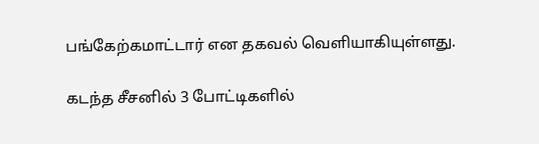பங்கேற்கமாட்டார் என தகவல் வெளியாகியுள்ளது.

கடந்த சீசனில் 3 போட்டிகளில்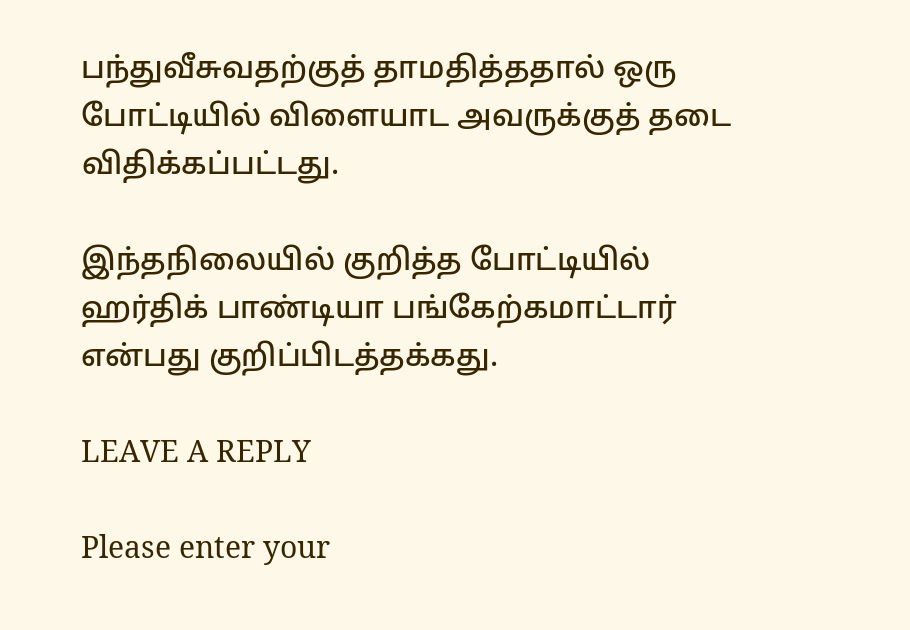பந்துவீசுவதற்குத் தாமதித்ததால் ஒரு போட்டியில் விளையாட அவருக்குத் தடை விதிக்கப்பட்டது.

இந்தநிலையில் குறித்த போட்டியில் ஹர்திக் பாண்டியா பங்கேற்கமாட்டார் என்பது குறிப்பிடத்தக்கது.

LEAVE A REPLY

Please enter your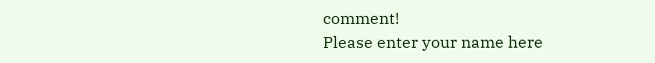comment!
Please enter your name here